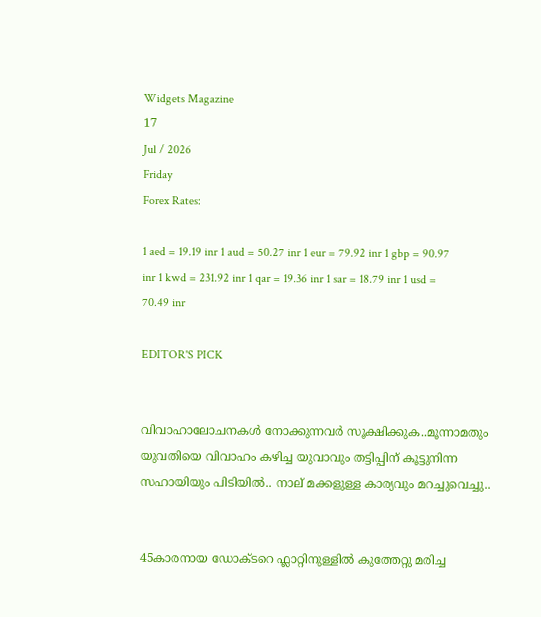Widgets Magazine
17
Jul / 2026
Friday
Forex Rates:

1 aed = 19.19 inr 1 aud = 50.27 inr 1 eur = 79.92 inr 1 gbp = 90.97 inr 1 kwd = 231.92 inr 1 qar = 19.36 inr 1 sar = 18.79 inr 1 usd = 70.49 inr

EDITOR'S PICK


വിവാഹാലോചനകൾ നോക്കുന്നവർ സൂക്ഷിക്കുക..മൂന്നാമതും യുവതിയെ വിവാഹം കഴിച്ച യുവാവും തട്ടിപ്പിന് കൂട്ടുനിന്ന സഹായിയും പിടിയില്‍.. നാല് മക്കളുള്ള കാര്യവും മറച്ചുവെച്ചു..


45കാരനായ ഡോക്ടറെ ഫ്ലാറ്റിനുള്ളിൽ കുത്തേറ്റു മരിച്ച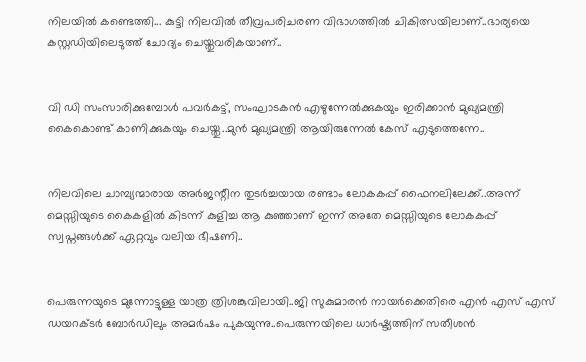നിലയിൽ കണ്ടെത്തി... കുട്ടി നിലവിൽ തീവ്രപരിചരണ വിഭാഗത്തിൽ ചികിത്സയിലാണ്..ഭാര്യയെ കസ്റ്റഡിയിലെടുത്ത് ചോദ്യം ചെയ്തുവരികയാണ്..


വി ഡി സംസാരിക്കുമ്പോൾ പവര്‍കട്ട്, സംഘാടകന്‍ എഴുന്നേല്‍ക്കുകയും ഇരിക്കാന്‍ മുഖ്യമന്ത്രി കൈകൊണ്ട് കാണിക്കുകയും ചെയ്തു..മുൻ മുഖ്യമന്ത്രി ആയിരുന്നേൽ കേസ് എടുത്തെന്നേ..


നിലവിലെ ചാമ്പ്യന്മാരായ അര്‍ജന്റീന തുടര്‍ച്ചയായ രണ്ടാം ലോകകപ്പ് ഫൈനലിലേക്ക്..അന്ന് മെസ്സിയുടെ കൈകളില്‍ കിടന്ന് കുളിച്ച ആ കുഞ്ഞാണ് ഇന്ന് അതേ മെസ്സിയുടെ ലോകകപ്പ് സ്വപ്നങ്ങള്‍ക്ക് ഏറ്റവും വലിയ ഭീഷണി..


പെരുന്നയുടെ മുന്നോട്ടുള്ള യാത്ര ത്രിശങ്കുവിലായി..ജി സുകുമാരൻ നായർക്കെതിരെ എൻ എസ് എസ് ഡയറക്ടർ ബോർഡിലും അമർഷം പുകയുന്നു..പെരുന്നയിലെ ധാർഷ്ട്യത്തിന് സതീശൻ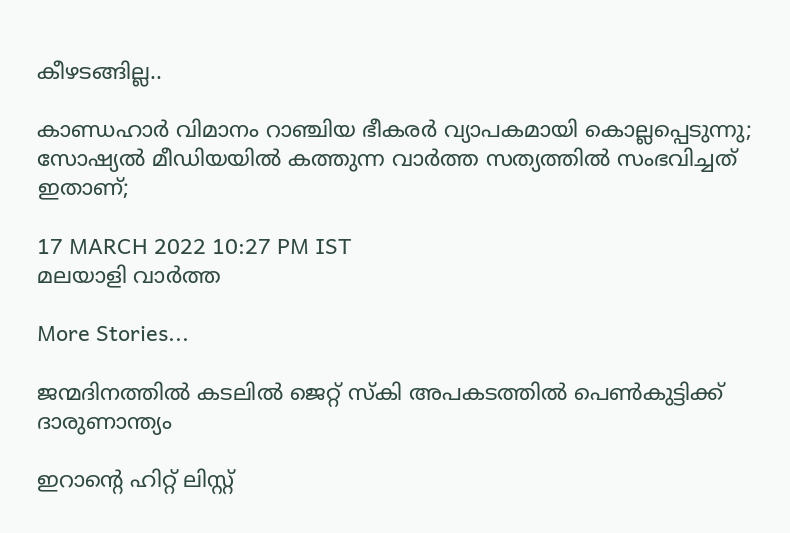കീഴടങ്ങില്ല..

കാണ്ഡഹാര്‍ വിമാനം റാഞ്ചിയ ഭീകരര്‍ വ്യാപകമായി കൊല്ലപ്പെടുന്നു; സോഷ്യല്‍ മീഡിയയില്‍ കത്തുന്ന വാര്‍ത്ത സത്യത്തില്‍ സംഭവിച്ചത് ഇതാണ്;

17 MARCH 2022 10:27 PM IST
മലയാളി വാര്‍ത്ത

More Stories...

ജന്മദിനത്തില്‍ കടലില്‍ ജെറ്റ് സ്‌കി അപകടത്തില്‍ പെണ്‍കുട്ടിക്ക് ദാരുണാന്ത്യം

ഇറാന്റെ ഹിറ്റ് ലിസ്റ്റ്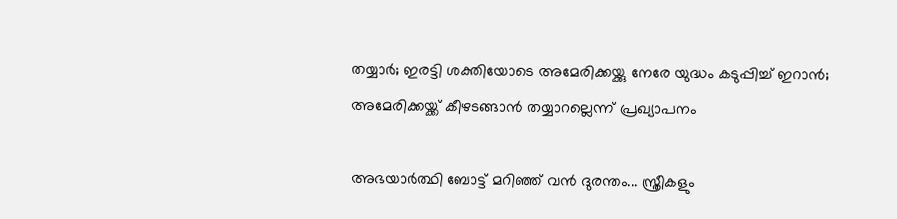തയ്യാർ; ഇരട്ടി ശക്തിയോടെ അമേരിക്കയ്ക്കു നേരേ യുദ്ധം കടുപ്പിച്ച് ഇറാൻ; അമേരിക്കയ്ക്ക് കീഴടങ്ങാന്‍ തയ്യാറല്ലെന്ന് പ്രഖ്യാപനം

അഭയാർത്ഥി ബോട്ട് മറിഞ്ഞ് വൻ ദുരന്തം... സ്ത്രീകളും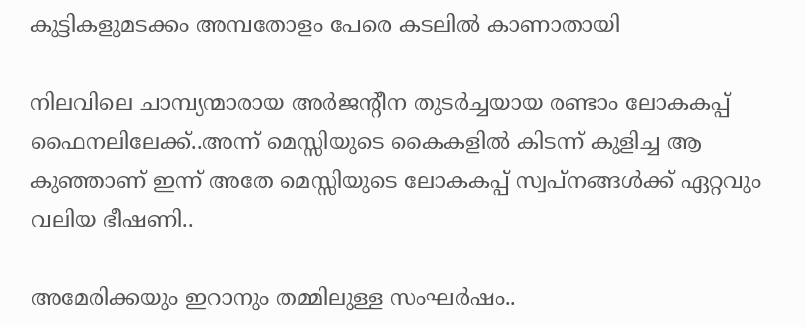കുട്ടികളുമടക്കം അമ്പതോളം പേരെ കടലിൽ കാണാതായി

നിലവിലെ ചാമ്പ്യന്മാരായ അര്‍ജന്റീന തുടര്‍ച്ചയായ രണ്ടാം ലോകകപ്പ് ഫൈനലിലേക്ക്..അന്ന് മെസ്സിയുടെ കൈകളില്‍ കിടന്ന് കുളിച്ച ആ കുഞ്ഞാണ് ഇന്ന് അതേ മെസ്സിയുടെ ലോകകപ്പ് സ്വപ്നങ്ങള്‍ക്ക് ഏറ്റവും വലിയ ഭീഷണി..

അമേരിക്കയും ഇറാനും തമ്മിലുള്ള സംഘർഷം..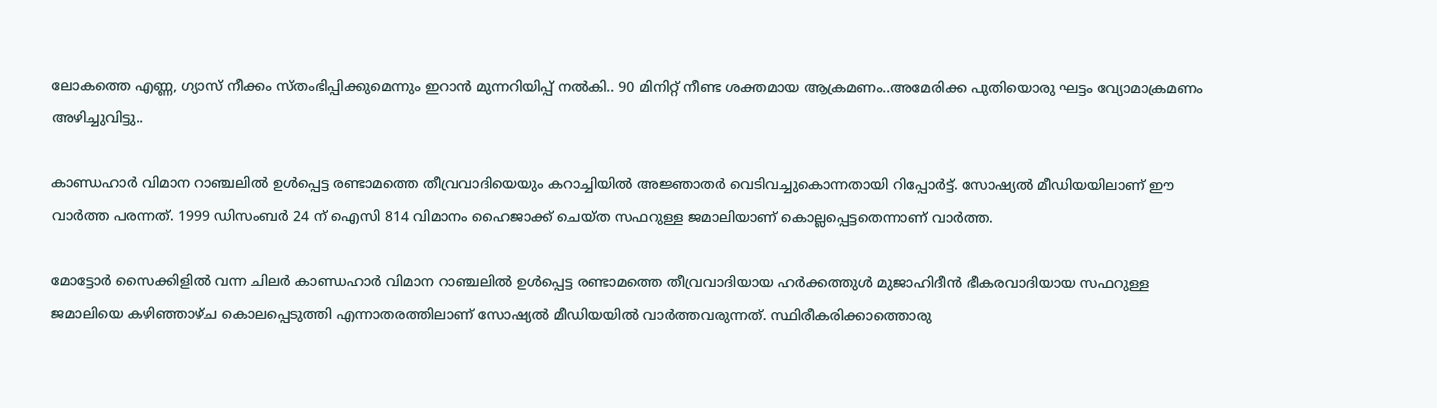ലോകത്തെ എണ്ണ, ഗ്യാസ് നീക്കം സ്തംഭിപ്പിക്കുമെന്നും ഇറാൻ മുന്നറിയിപ്പ് നൽകി.. 90 മിനിറ്റ് നീണ്ട ശക്തമായ ആക്രമണം..അമേരിക്ക പുതിയൊരു ഘട്ടം വ്യോമാക്രമണം അഴിച്ചുവിട്ടു..

കാണ്ഡഹാര്‍ വിമാന റാഞ്ചലില്‍ ഉള്‍പ്പെട്ട രണ്ടാമത്തെ തീവ്രവാദിയെയും കറാച്ചിയില്‍ അജ്ഞാതര്‍ വെടിവച്ചുകൊന്നതായി റിപ്പോര്‍ട്ട്. സോഷ്യല്‍ മീഡിയയിലാണ് ഈ വാര്‍ത്ത പരന്നത്. 1999 ഡിസംബര്‍ 24 ന് ഐസി 814 വിമാനം ഹൈജാക്ക് ചെയ്ത സഫറുള്ള ജമാലിയാണ് കൊല്ലപ്പെട്ടതെന്നാണ് വാര്‍ത്ത.

മോട്ടോര്‍ സൈക്കിളില്‍ വന്ന ചിലര്‍ കാണ്ഡഹാര്‍ വിമാന റാഞ്ചലില്‍ ഉള്‍പ്പെട്ട രണ്ടാമത്തെ തീവ്രവാദിയായ ഹര്‍ക്കത്തുള്‍ മുജാഹിദീന്‍ ഭീകരവാദിയായ സഫറുള്ള ജമാലിയെ കഴിഞ്ഞാഴ്ച കൊലപ്പെടുത്തി എന്നാതരത്തിലാണ് സോഷ്യല്‍ മീഡിയയില്‍ വാര്‍ത്തവരുന്നത്. സ്ഥിരീകരിക്കാത്തൊരു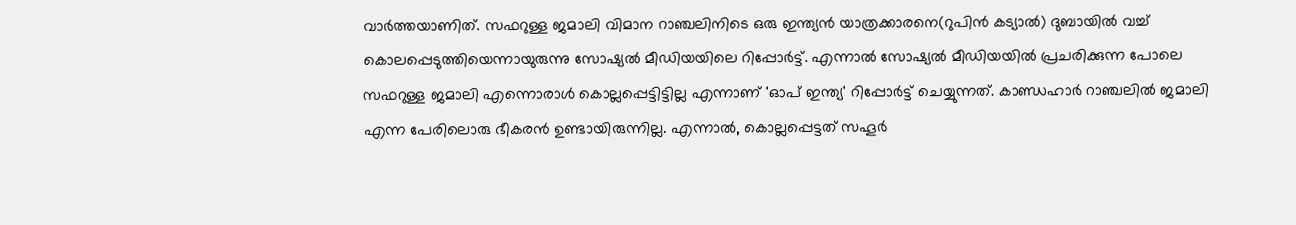വാര്‍ത്തയാണിത്. സഫറുള്ള ജമാലി വിമാന റാഞ്ചലിനിടെ ഒരു ഇന്ത്യന്‍ യാത്രക്കാരനെ(റുപിന്‍ കട്യാല്‍) ദുബായില്‍ വച്ച് കൊലപ്പെടുത്തിയെന്നായുരുന്നു സോഷ്യല്‍ മീഡിയയിലെ റിപ്പോര്‍ട്ട്. എന്നാല്‍ സോഷ്യല്‍ മീഡിയയില്‍ പ്രചരിക്കുന്ന പോലെ സഫറുള്ള ജമാലി എന്നൊരാള്‍ കൊല്ലപ്പെട്ടിട്ടില്ല എന്നാണ് 'ഓപ് ഇന്ത്യ' റിപ്പോര്‍ട്ട് ചെയ്യുന്നത്. കാണ്ഡഹാര്‍ റാഞ്ചലില്‍ ജമാലി എന്ന പേരിലൊരു ഭീകരന്‍ ഉണ്ടായിരുന്നില്ല. എന്നാല്‍, കൊല്ലപ്പെട്ടത് സഹൂര്‍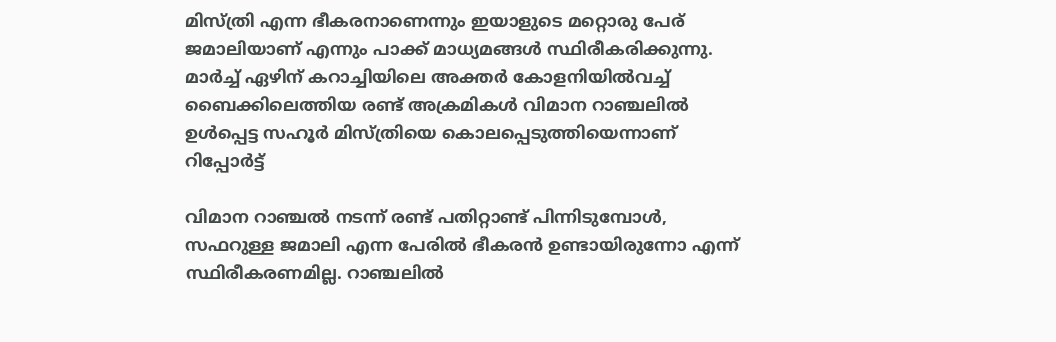മിസ്ത്രി എന്ന ഭീകരനാണെന്നും ഇയാളുടെ മറ്റൊരു പേര് ജമാലിയാണ് എന്നും പാക്ക് മാധ്യമങ്ങള്‍ സ്ഥിരീകരിക്കുന്നു. മാര്‍ച്ച് ഏഴിന് കറാച്ചിയിലെ അക്തര്‍ കോളനിയില്‍വച്ച് ബൈക്കിലെത്തിയ രണ്ട് അക്രമികള്‍ വിമാന റാഞ്ചലില്‍ ഉള്‍പ്പെട്ട സഹൂര്‍ മിസ്ത്രിയെ കൊലപ്പെടുത്തിയെന്നാണ് റിപ്പോര്‍ട്ട്

വിമാന റാഞ്ചല്‍ നടന്ന് രണ്ട് പതിറ്റാണ്ട് പിന്നിടുമ്പോള്‍, സഫറുള്ള ജമാലി എന്ന പേരില്‍ ഭീകരന്‍ ഉണ്ടായിരുന്നോ എന്ന് സ്ഥിരീകരണമില്ല. റാഞ്ചലില്‍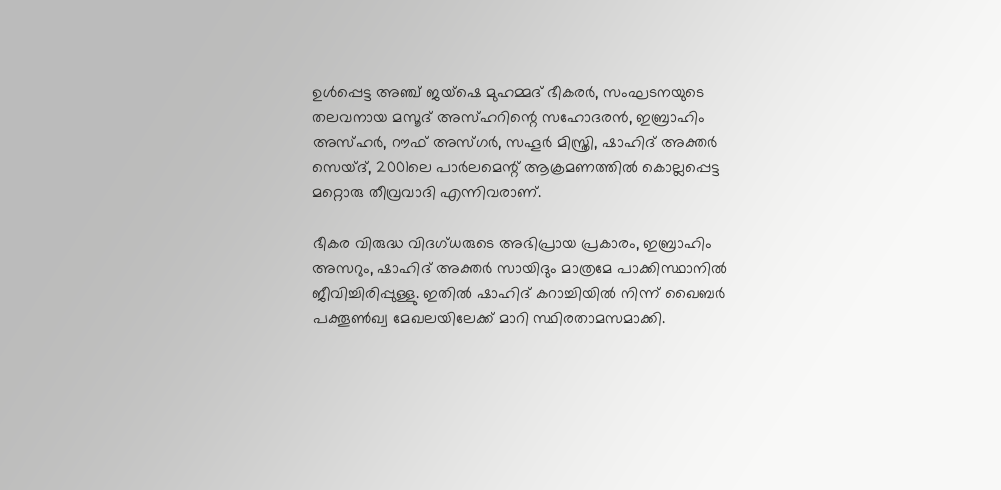ഉള്‍പ്പെട്ട അഞ്ച് ജയ്ഷെ മുഹമ്മദ് ഭീകരര്‍, സംഘടനയുടെ തലവനായ മസൂദ് അസ്ഹറിന്റെ സഹോദരന്‍, ഇബ്രാഹിം അസ്ഹര്‍, റൗഫ് അസ്ഗര്‍, സഹൂര്‍ മിസ്ത്രി, ഷാഹിദ് അക്തര്‍ സെയ്ദ്, 2001ലെ പാര്‍ലമെന്റ് ആക്രമണത്തില്‍ കൊല്ലപ്പെട്ട മറ്റൊരു തീവ്രവാദി എന്നിവരാണ്.

ഭീകര വിരുദ്ധ വിദഗ്ധരുടെ അഭിപ്രായ പ്രകാരം, ഇബ്രാഹിം അസറും, ഷാഹിദ് അക്തര്‍ സായിദും മാത്രമേ പാക്കിസ്ഥാനില്‍ ജീവിച്ചിരിപ്പുള്ളു. ഇതില്‍ ഷാഹിദ് കറാച്ചിയില്‍ നിന്ന് ഖൈബര്‍ പക്തൂണ്‍ഖ്വ മേഖലയിലേക്ക് മാറി സ്ഥിരതാമസമാക്കി.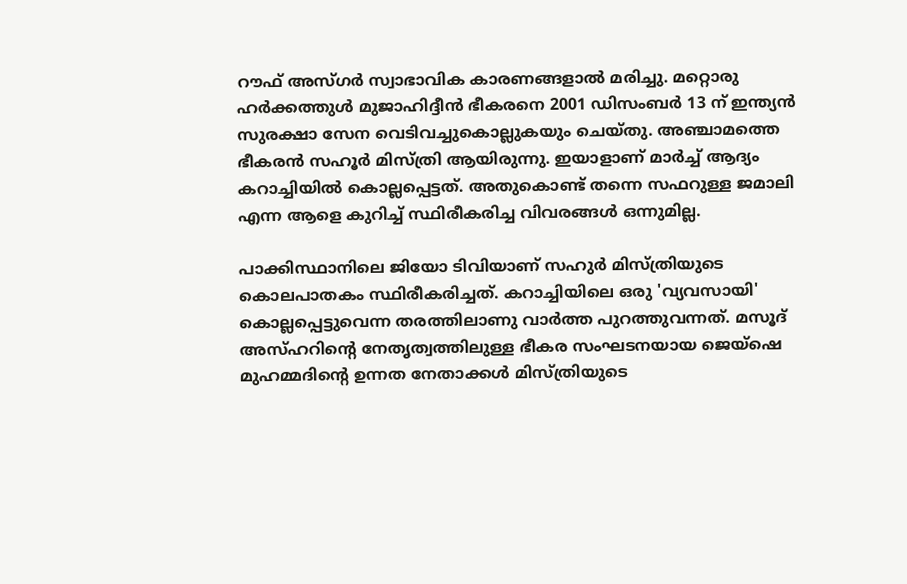റൗഫ് അസ്ഗര്‍ സ്വാഭാവിക കാരണങ്ങളാല്‍ മരിച്ചു. മറ്റൊരു ഹര്‍ക്കത്തുള്‍ മുജാഹിദ്ദീന്‍ ഭീകരനെ 2001 ഡിസംബര്‍ 13 ന് ഇന്ത്യന്‍ സുരക്ഷാ സേന വെടിവച്ചുകൊല്ലുകയും ചെയ്തു. അഞ്ചാമത്തെ ഭീകരന്‍ സഹൂര്‍ മിസ്ത്രി ആയിരുന്നു. ഇയാളാണ് മാര്‍ച്ച് ആദ്യം കറാച്ചിയില്‍ കൊല്ലപ്പെട്ടത്. അതുകൊണ്ട് തന്നെ സഫറുള്ള ജമാലി എന്ന ആളെ കുറിച്ച് സ്ഥിരീകരിച്ച വിവരങ്ങള്‍ ഒന്നുമില്ല.

പാക്കിസ്ഥാനിലെ ജിയോ ടിവിയാണ് സഹുര്‍ മിസ്ത്രിയുടെ കൊലപാതകം സ്ഥിരീകരിച്ചത്. കറാച്ചിയിലെ ഒരു 'വ്യവസായി' കൊല്ലപ്പെട്ടുവെന്ന തരത്തിലാണു വാര്‍ത്ത പുറത്തുവന്നത്. മസൂദ് അസ്ഹറിന്റെ നേതൃത്വത്തിലുള്ള ഭീകര സംഘടനയായ ജെയ്ഷെ മുഹമ്മദിന്റെ ഉന്നത നേതാക്കള്‍ മിസ്ത്രിയുടെ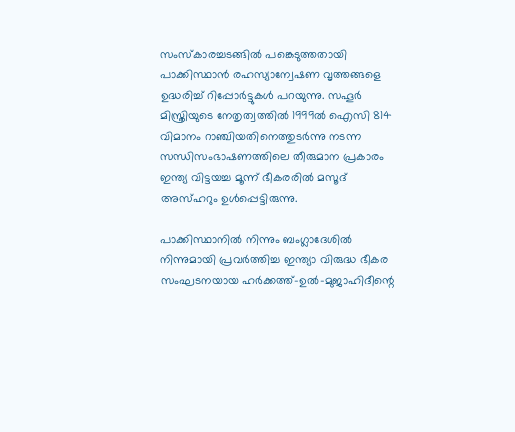സംസ്‌കാരച്ചടങ്ങില്‍ പങ്കെടുത്തതായി പാക്കിസ്ഥാന്‍ രഹസ്യാന്വേഷണ വൃത്തങ്ങളെ ഉദ്ധരിച്ച് റിപ്പോര്‍ട്ടുകള്‍ പറയുന്നു. സഹൂര്‍ മിസ്ത്രിയുടെ നേതൃത്വത്തില്‍ 1999ല്‍ ഐസി 814 വിമാനം റാഞ്ചിയതിനെത്തുടര്‍ന്നു നടന്ന സന്ധിസംഭാഷണത്തിലെ തീരുമാന പ്രകാരം ഇന്ത്യ വിട്ടയച്ച മൂന്ന് ഭീകരരില്‍ മസൂദ് അസ്ഹറും ഉള്‍പ്പെട്ടിരുന്നു.

പാക്കിസ്ഥാനില്‍ നിന്നും ബംഗ്ലാദേശില്‍ നിന്നുമായി പ്രവര്‍ത്തിച്ച ഇന്ത്യാ വിരുദ്ധ ഭീകര സംഘടനയായ ഹര്‍ക്കത്ത്-ഉല്‍-മുജാഹിദീന്റെ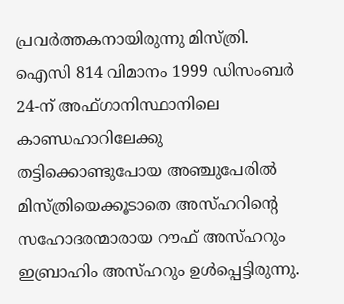പ്രവര്‍ത്തകനായിരുന്നു മിസ്ത്രി. ഐസി 814 വിമാനം 1999 ഡിസംബര്‍ 24-ന് അഫ്ഗാനിസ്ഥാനിലെ കാണ്ഡഹാറിലേക്കു തട്ടിക്കൊണ്ടുപോയ അഞ്ചുപേരില്‍ മിസ്ത്രിയെക്കൂടാതെ അസ്ഹറിന്റെ സഹോദരന്മാരായ റൗഫ് അസ്ഹറും ഇബ്രാഹിം അസ്ഹറും ഉള്‍പ്പെട്ടിരുന്നു.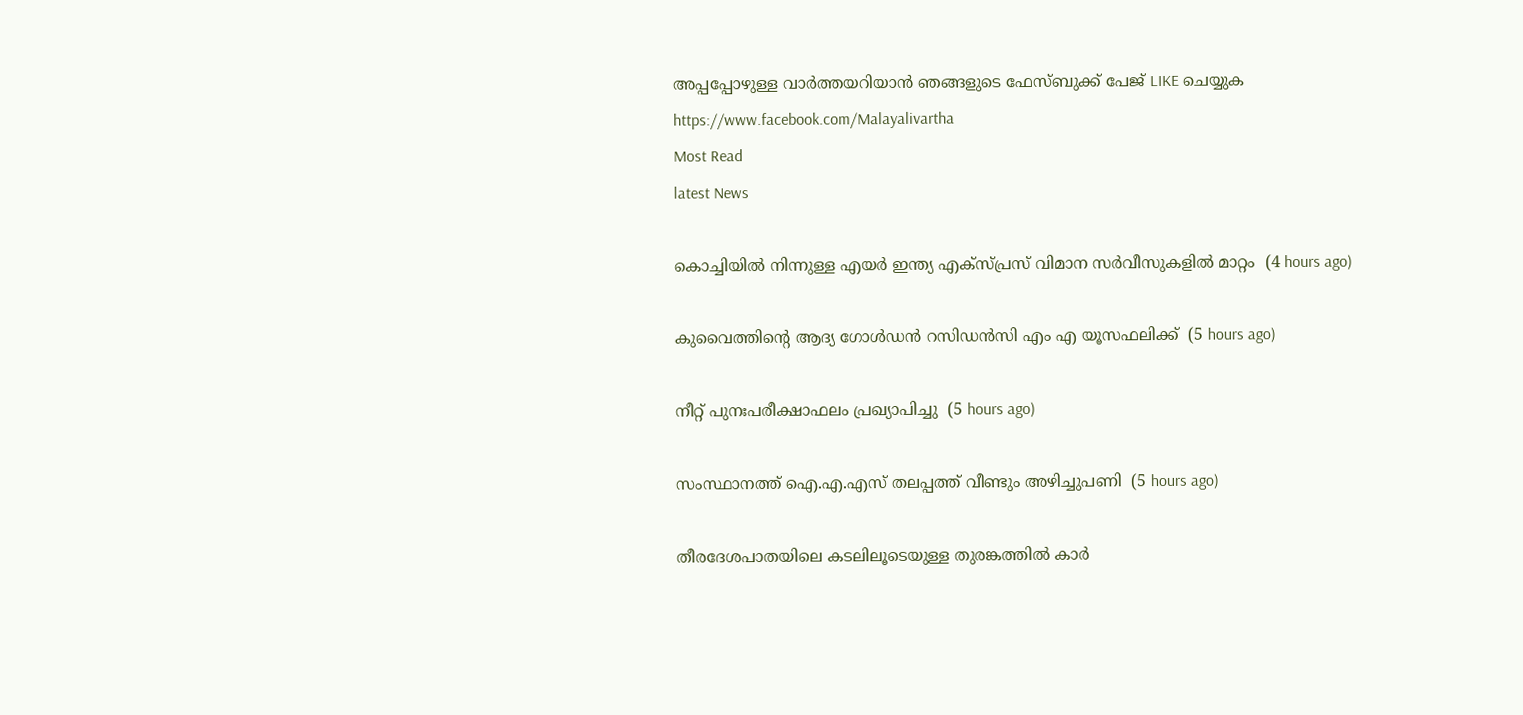അപ്പപ്പോഴുള്ള വാര്‍ത്തയറിയാന്‍ ഞങ്ങളുടെ ഫേസ്‌ബുക്ക്‌ പേജ് LIKE ചെയ്യുക
https://www.facebook.com/Malayalivartha
Most Read
latest News

കൊച്ചിയില്‍ നിന്നുള്ള എയര്‍ ഇന്ത്യ എക്‌സ്പ്രസ് വിമാന സര്‍വീസുകളില്‍ മാറ്റം  (4 hours ago)

കുവൈത്തിന്റെ ആദ്യ ഗോള്‍ഡന്‍ റസിഡന്‍സി എം എ യൂസഫലിക്ക്  (5 hours ago)

നീറ്റ് പുനഃപരീക്ഷാഫലം പ്രഖ്യാപിച്ചു  (5 hours ago)

സംസ്ഥാനത്ത് ഐ.എ.എസ് തലപ്പത്ത് വീണ്ടും അഴിച്ചുപണി  (5 hours ago)

തീരദേശപാതയിലെ കടലിലൂടെയുള്ള തുരങ്കത്തില്‍ കാര്‍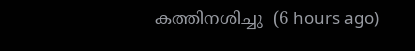കത്തിനശിച്ചു  (6 hours ago)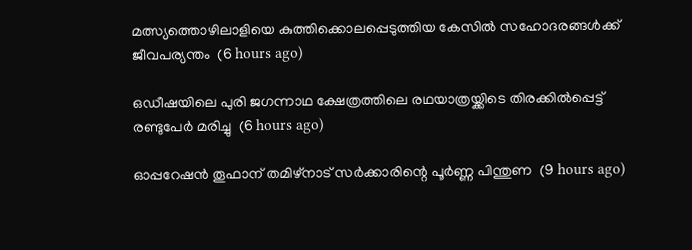മത്സ്യത്തൊഴിലാളിയെ കുത്തിക്കൊലപ്പെടുത്തിയ കേസില്‍ സഹോദരങ്ങള്‍ക്ക് ജീവപര്യന്തം  (6 hours ago)

ഒഡീഷയിലെ പുരി ജഗന്നാഥ ക്ഷേത്രത്തിലെ രഥയാത്രയ്ക്കിടെ തിരക്കില്‍പ്പെട്ട് രണ്ടുപേര്‍ മരിച്ചു  (6 hours ago)

ഓപ്പറേഷന്‍ തൂഫാന് തമിഴ്‌നാട് സര്‍ക്കാരിന്റെ പൂര്‍ണ്ണ പിന്തുണ  (9 hours ago)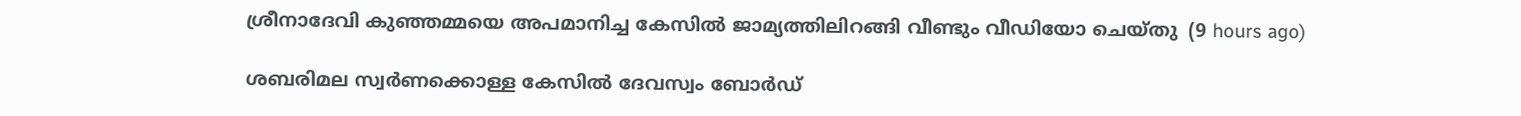ശ്രീനാദേവി കുഞ്ഞമ്മയെ അപമാനിച്ച കേസില്‍ ജാമ്യത്തിലിറങ്ങി വീണ്ടും വീഡിയോ ചെയ്തു  (9 hours ago)

ശബരിമല സ്വര്‍ണക്കൊള്ള കേസില്‍ ദേവസ്വം ബോര്‍ഡ്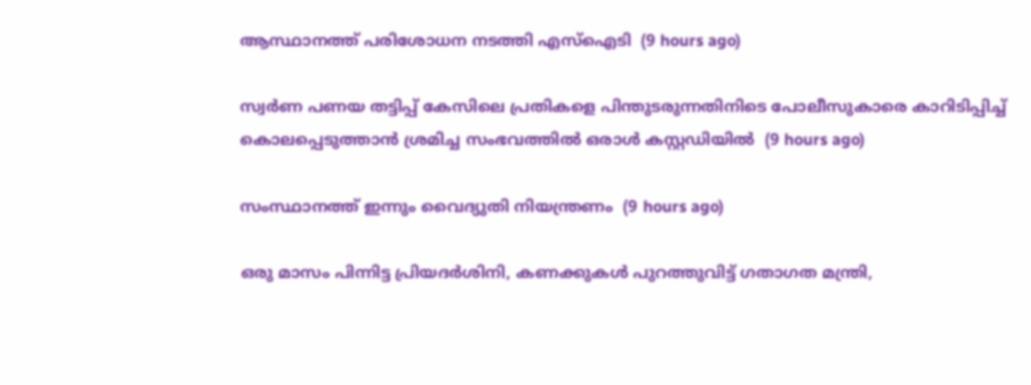ആസ്ഥാനത്ത് പരിശോധന നടത്തി എസ്‌ഐടി  (9 hours ago)

സ്വർണ പണയ തട്ടിപ്പ് കേസിലെ പ്രതികളെ പിന്തുടരുന്നതിനിടെ പോലീസുകാരെ കാറിടിപ്പിച്ച് കൊലപ്പെടുത്താൻ ശ്രമിച്ച സംഭവത്തിൽ ഒരാൾ കസ്റ്റഡിയിൽ  (9 hours ago)

സംസ്ഥാനത്ത് ഇന്നും വൈദ്യുതി നിയന്ത്രണം  (9 hours ago)

ഒരു മാസം പിന്നിട്ട പ്രിയദര്‍ശിനി, കണക്കുകൾ പുറത്തുവിട്ട് ഗതാഗത മന്ത്രി,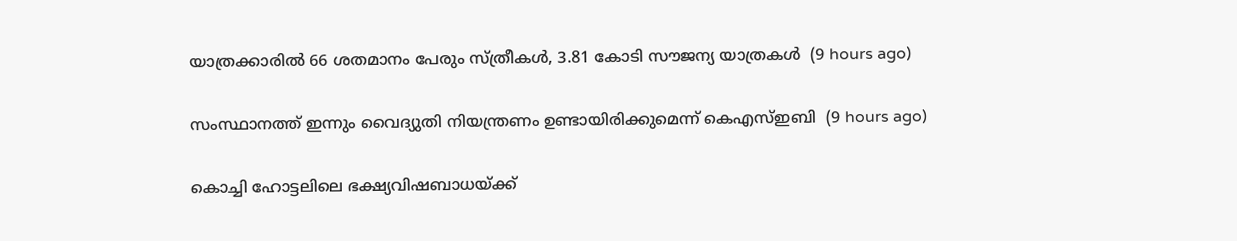യാത്രക്കാരിൽ 66 ശതമാനം പേരും സ്ത്രീകൾ, 3.81 കോടി സൗജന്യ യാത്രകൾ  (9 hours ago)

സംസ്ഥാനത്ത് ഇന്നും വൈദ്യുതി നിയന്ത്രണം ഉണ്ടായിരിക്കുമെന്ന് കെഎസ്ഇബി  (9 hours ago)

കൊച്ചി ഹോട്ടലിലെ ഭക്ഷ്യവിഷബാധയ്ക്ക്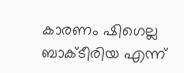കാരണം ഷിഗെല്ല ബാക്ടീരിയ എന്ന്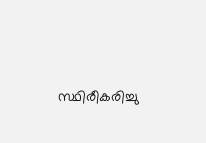സ്ഥിരീകരിച്ചു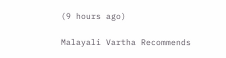(9 hours ago)

Malayali Vartha Recommends